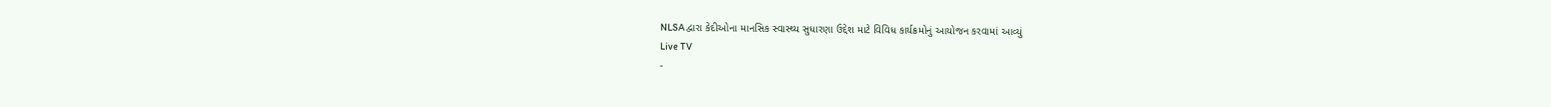NLSA દ્વારા કેદીઓના માનસિક સ્વાસ્થ્ય સુધારણા ઉદ્દેશ માટે વિવિધ કાર્યક્રમોનું આયોજન કરવામાં આવ્યું
Live TV
-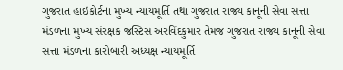ગુજરાત હાઇકોર્ટના મુખ્ય ન્યાયમૂર્તિ તથા ગુજરાત રાજ્ય કાનૂની સેવા સત્તા મંડળના મુખ્ય સંરક્ષક જસ્ટિસ અરવિંદકુમાર તેમજ ગુજરાત રાજ્ય કાનૂની સેવા સત્તા મંડળના કારોબારી અધ્યક્ષ ન્યાયમૂર્તિ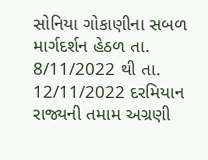સોનિયા ગોકાણીના સબળ માર્ગદર્શન હેઠળ તા. 8/11/2022 થી તા. 12/11/2022 દરમિયાન રાજ્યની તમામ અગ્રણી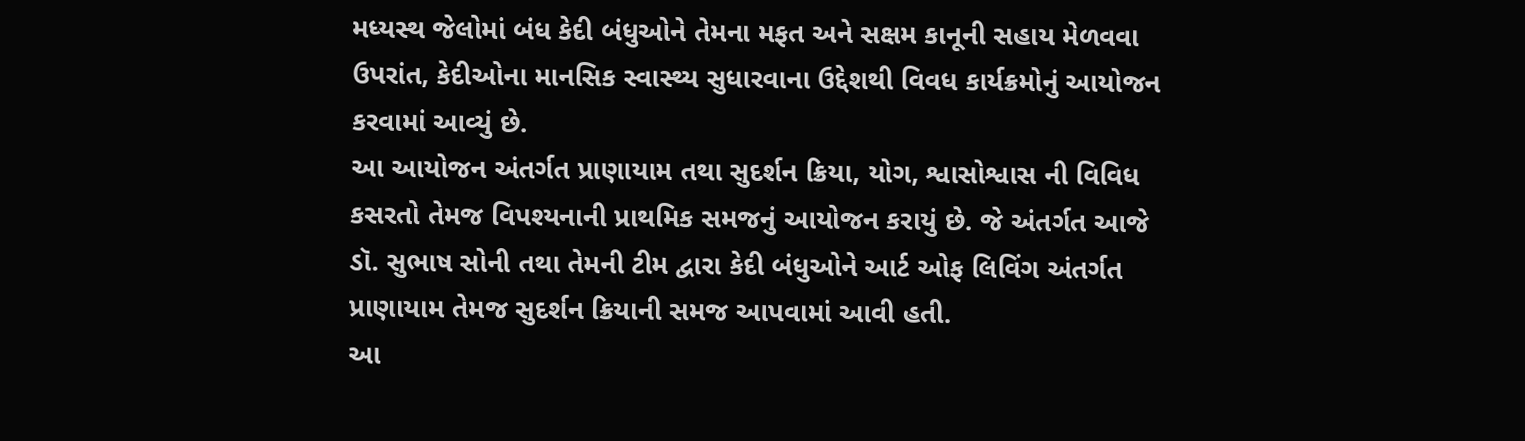મધ્યસ્થ જેલોમાં બંધ કેદી બંધુઓને તેમના મફત અને સક્ષમ કાનૂની સહાય મેળવવા ઉપરાંત, કેદીઓના માનસિક સ્વાસ્થ્ય સુધારવાના ઉદ્દેશથી વિવધ કાર્યક્રમોનું આયોજન કરવામાં આવ્યું છે.
આ આયોજન અંતર્ગત પ્રાણાયામ તથા સુદર્શન ક્રિયા, યોગ, શ્વાસોશ્વાસ ની વિવિધ કસરતો તેમજ વિપશ્યનાની પ્રાથમિક સમજનું આયોજન કરાયું છે. જે અંતર્ગત આજે ડૉ. સુભાષ સોની તથા તેમની ટીમ દ્વારા કેદી બંધુઓને આર્ટ ઓફ લિવિંગ અંતર્ગત પ્રાણાયામ તેમજ સુદર્શન ક્રિયાની સમજ આપવામાં આવી હતી.
આ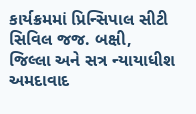કાર્યક્રમમાં પ્રિન્સિપાલ સીટી સિવિલ જજ. બક્ષી, જિલ્લા અને સત્ર ન્યાયાધીશ અમદાવાદ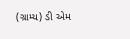(ગ્રામ્ય) ડી એમ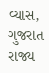વ્યાસ, ગુજરાત રાજ્ય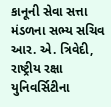કાનૂની સેવા સત્તા મંડળના સભ્ય સચિવ આર. એ. ત્રિવેદી, રાષ્ટ્રીય રક્ષા યુનિવર્સિટીના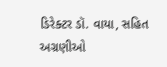ડિરેક્ટર ડૉ. વાયા, સહિત અગ્રણીઓ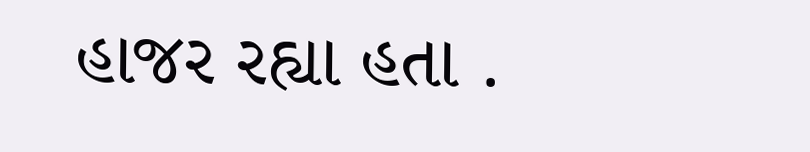હાજર રહ્યા હતા .